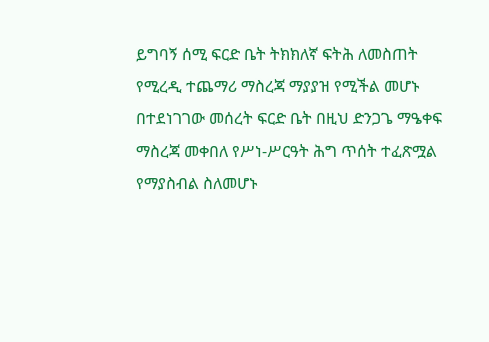ይግባኝ ሰሚ ፍርድ ቤት ትክክለኛ ፍትሕ ለመስጠት የሚረዲ ተጨማሪ ማስረጃ ማያያዝ የሚችል መሆኑ በተደነገገው መሰረት ፍርድ ቤት በዚህ ድንጋጌ ማዔቀፍ ማስረጃ መቀበለ የሥነ-ሥርዓት ሕግ ጥሰት ተፈጽሟል የማያስብል ስለመሆኑ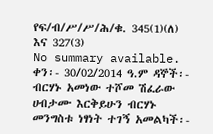የፍ/ብ/ሥ/ሥ/ሕ/ቁ. 345(1)(ለ) እና 327(3)
No summary available.
ቀን፡- 30/02/2014 ዓ.ም ዳኞች፡- ብርሃኑ አመነው ተሾመ ሽፈራው ሀብታሙ እርቅይሁን ብርሃኑ መንግስቱ ነፃነት ተገኝ አመልካች፡-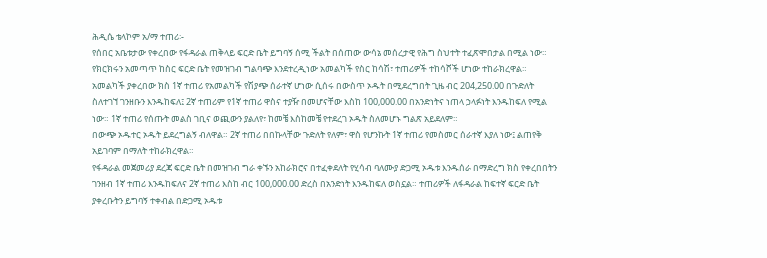ሕዲሴ ቴላኮም አ/ማ ተጠሪ፡-
የሰበር አቤቱታው የቀረበው የፋዳራል ጠቅላይ ፍርድ ቤት ይግባኝ ሰሚ ችልት በሰጠው ውሳኔ መሰረታዊ የሕግ ስህተት ተፈጽሞበታል በሚል ነው። የክርክሩን አመጣጥ ከስር ፍርድ ቤት የመዝገብ ግልባጭ እንደተረዲነው አመልካች የስር ከሳሽ፣ ተጠሪዎች ተከሳሾች ሆነው ተከራክረዋል። አመልካች ያቀረበው ክስ 1ኛ ተጠሪ የአመልካች የሽያጭ ሰራተኛ ሆነው ሲሰሩ በውስጥ ኦዱት በሚደረግበት ጊዜ ብር 204,250.00 በጉድለት ስለተገኘ ገንዘቡን እንዱከፍለ፤ 2ኛ ተጠሪም የ1ኛ ተጠሪ ዋስና ተያዥ በመሆናቸው እስከ 100,000.00 በአንድነትና ነጠላ ኃላፉነት እንዱከፍለ የሚል ነው። 1ኛ ተጠሪ የሰጡት መልስ ገቢና ወጪውን ያልለየ፣ ከመቼ እስከመቼ የተደረገ ኦዱት ስለመሆኑ ግልጽ አይደለም።
በውጭ ኦዱተር ኦዱት ይደረግልኝ ብለዋል። 2ኛ ተጠሪ በበኩላቸው ጉድለት የለም፣ ዋስ የሆንኩት 1ኛ ተጠሪ የመስመር ሰራተኛ እያለ ነው፤ ልጠየቅ አይገባም በማለት ተከራክረዋል።
የፋዳራል መጀመሪያ ደረጃ ፍርድ ቤት በመዝገብ ግራ ቀኙን አከራክሮና በተፈቀደለት የሂሳብ ባለሙያ ድጋሚ ኦዱቱ እንዱሰራ በማድረግ ክስ የቀረበበትን ገንዘብ 1ኛ ተጠሪ እንዱከፍለና 2ኛ ተጠሪ እስከ ብር 100,000.00 ድረስ በአንድነት እንዱከፍለ ወስኗል። ተጠሪዎች ለፋዳራል ከፍተኛ ፍርድ ቤት ያቀረቡትን ይግባኝ ተቀብል በድጋሚ ኦዱቱ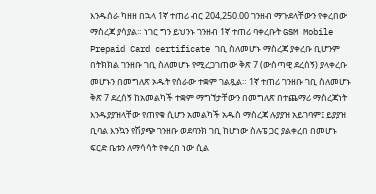እንዱሰራ ካዘዘ በኋላ 1ኛ ተጠሪ ብር 204,250.00 ገንዘብ ማጉደላቸውን የቀረበው ማስረጃ ያሳያል። ነገር ግን ይህንኑ ገንዘብ 1ኛ ተጠሪ ባቀረቡት GSM Mobile Prepaid Card certificate ገቢ ስለመሆኑ ማስረጃ ያቀረቡ ቢሆንም በትክክል ገንዘቡ ገቢ ስለመሆኑ የሚረጋገጠው ቅጽ 7 (ውስጣዊ ደረሰኝ) ያላቀረቡ መሆኑን በመግለጽ ኦዱት የሰራው ተቋም ገልጿል። 1ኛ ተጠሪ ገንዘቡ ገቢ ስለመሆኑ ቅጽ 7 ደረሰኝ ከአመልካች ተቋም ማግኘታቸውን በመግለጽ በተጨማሪ ማስረጃነት እንዱያያዝላቸው የጠየቁ ሲሆን አመልካች አዱስ ማስረጃ ሉያያዝ አይገባም፤ ይያያዝ ቢባል እንኳን የሽያጭ ገንዘቡ ወደባንክ ገቢ ከሆነው ስሉፔ ጋር ያልቀረበ በመሆኑ ፍርድ ቤቱን ለማሳሳት የቀረበ ነው ሲል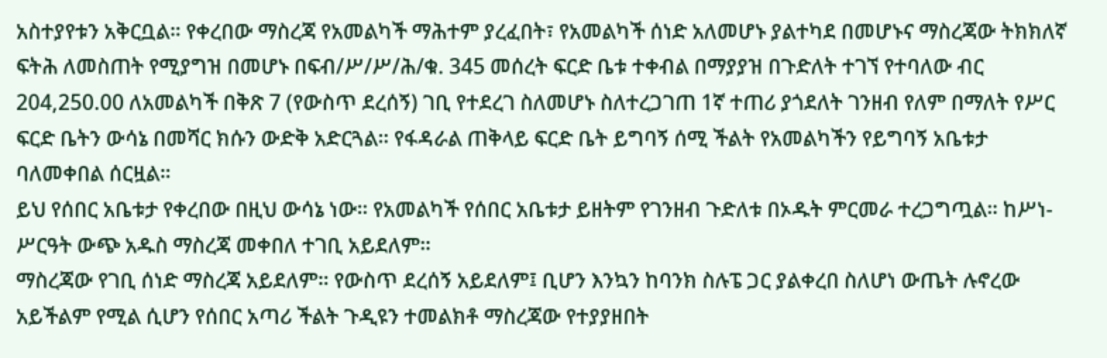አስተያየቱን አቅርቧል። የቀረበው ማስረጃ የአመልካች ማሕተም ያረፈበት፣ የአመልካች ሰነድ አለመሆኑ ያልተካደ በመሆኑና ማስረጃው ትክክለኛ ፍትሕ ለመስጠት የሚያግዝ በመሆኑ በፍብ/ሥ/ሥ/ሕ/ቁ. 345 መሰረት ፍርድ ቤቱ ተቀብል በማያያዝ በጉድለት ተገኘ የተባለው ብር 204,250.00 ለአመልካች በቅጽ 7 (የውስጥ ደረሰኝ) ገቢ የተደረገ ስለመሆኑ ስለተረጋገጠ 1ኛ ተጠሪ ያጎደለት ገንዘብ የለም በማለት የሥር ፍርድ ቤትን ውሳኔ በመሻር ክሱን ውድቅ አድርጓል። የፋዳራል ጠቅላይ ፍርድ ቤት ይግባኝ ሰሚ ችልት የአመልካችን የይግባኝ አቤቱታ ባለመቀበል ሰርዟል።
ይህ የሰበር አቤቱታ የቀረበው በዚህ ውሳኔ ነው። የአመልካች የሰበር አቤቱታ ይዘትም የገንዘብ ጉድለቱ በኦዱት ምርመራ ተረጋግጧል። ከሥነ-ሥርዓት ውጭ አዱስ ማስረጃ መቀበለ ተገቢ አይደለም።
ማስረጃው የገቢ ሰነድ ማስረጃ አይደለም። የውስጥ ደረሰኝ አይደለም፤ ቢሆን እንኳን ከባንክ ስሉፔ ጋር ያልቀረበ ስለሆነ ውጤት ሉኖረው አይችልም የሚል ሲሆን የሰበር አጣሪ ችልት ጉዲዩን ተመልክቶ ማስረጃው የተያያዘበት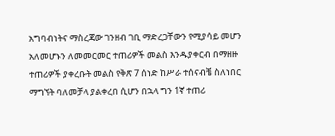አግባብነትና ማስረጃው ገንዘብ ገቢ ማድረጋቸውን የሚያሳይ መሆን አለመሆኑን ለመመርመር ተጠሪዎች መልስ እንዱያቀርብ በማዘዙ ተጠሪዎች ያቀረቡት መልስ የቅጽ 7 ሰነድ ከሥራ ተሰናብቼ ስለነበር ማግኘት ባለመቻላ ያልቀረበ ሲሆን በኋላ ግን 1ኛ ተጠሪ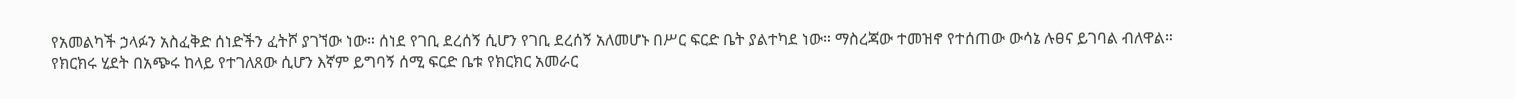የአመልካች ኃላፉን አስፈቅድ ሰነድችን ፈትሾ ያገኘው ነው። ሰነደ የገቢ ደረሰኝ ሲሆን የገቢ ደረሰኝ አለመሆኑ በሥር ፍርድ ቤት ያልተካደ ነው። ማስረጃው ተመዝኖ የተሰጠው ውሳኔ ሉፀና ይገባል ብለዋል።
የክርክሩ ሂደት በአጭሩ ከላይ የተገለጸው ሲሆን እኛም ይግባኝ ሰሚ ፍርድ ቤቱ የክርክር አመራር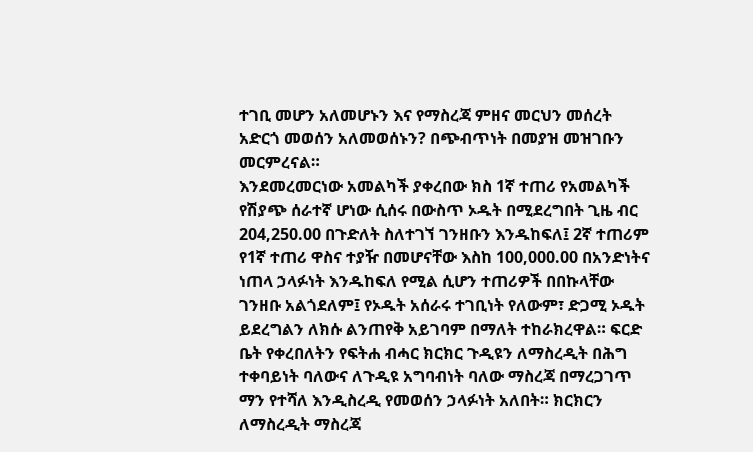ተገቢ መሆን አለመሆኑን እና የማስረጃ ምዘና መርህን መሰረት አድርጎ መወሰን አለመወሰኑን? በጭብጥነት በመያዝ መዝገቡን መርምረናል።
እንደመረመርነው አመልካች ያቀረበው ክስ 1ኛ ተጠሪ የአመልካች የሽያጭ ሰራተኛ ሆነው ሲሰሩ በውስጥ ኦዱት በሚደረግበት ጊዜ ብር 204,250.00 በጉድለት ስለተገኘ ገንዘቡን እንዱከፍለ፤ 2ኛ ተጠሪም የ1ኛ ተጠሪ ዋስና ተያዥ በመሆናቸው እስከ 100,000.00 በአንድነትና ነጠላ ኃላፉነት እንዱከፍለ የሚል ሲሆን ተጠሪዎች በበኩላቸው ገንዘቡ አልጎደለም፤ የኦዱት አሰራሩ ተገቢነት የለውም፣ ድጋሚ ኦዱት ይደረግልን ለክሱ ልንጠየቅ አይገባም በማለት ተከራክረዋል። ፍርድ ቤት የቀረበለትን የፍትሐ ብሓር ክርክር ጉዲዩን ለማስረዲት በሕግ ተቀባይነት ባለውና ለጉዲዩ አግባብነት ባለው ማስረጃ በማረጋገጥ ማን የተሻለ እንዲስረዲ የመወሰን ኃላፉነት አለበት። ክርክርን ለማስረዲት ማስረጃ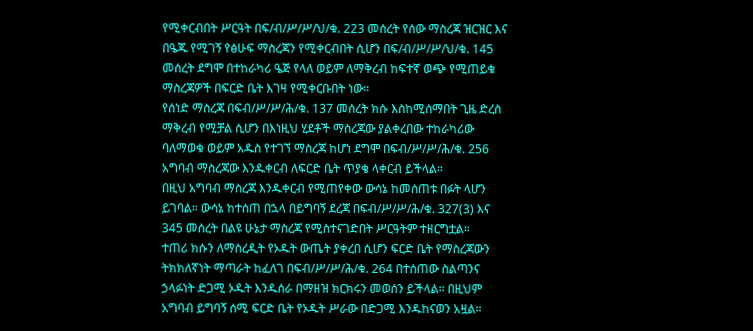የሚቀርብበት ሥርዓት በፍ/ብ/ሥ/ሥ/ህ/ቁ. 223 መሰረት የሰው ማስረጃ ዝርዝር እና በዔጁ የሚገኝ የፅሁፍ ማስረጃን የሚቀርብበት ሲሆን በፍ/ብ/ሥ/ሥ/ህ/ቁ. 145 መሰረት ደግሞ በተከራካሪ ዔጅ የላለ ወይም ለማቅረብ ከፍተኛ ወጭ የሚጠይቁ ማስረጃዎች በፍርድ ቤት እገዛ የሚቀርቡበት ነው።
የሰነድ ማስረጃ በፍብ/ሥ/ሥ/ሕ/ቁ. 137 መሰረት ክሱ እስከሚሰማበት ጊዜ ድረስ ማቅረብ የሚቻል ሲሆን በእነዚህ ሂደቶች ማስረጃው ያልቀረበው ተከራካሪው ባለማወቁ ወይም አዱስ የተገኘ ማስረጃ ከሆነ ደግሞ በፍብ/ሥ/ሥ/ሕ/ቁ. 256 አግባብ ማስረጃው እንዱቀርብ ለፍርድ ቤት ጥያቄ ላቀርብ ይችላል።
በዚህ አግባብ ማስረጃ እንዱቀርብ የሚጠየቀው ውሳኔ ከመሰጠቱ በፉት ላሆን ይገባል። ውሳኔ ከተሰጠ በኋላ በይግባኝ ደረጃ በፍብ/ሥ/ሥ/ሕ/ቁ. 327(3) እና 345 መሰረት በልዩ ሁኔታ ማስረጃ የሚስተናገድበት ሥርዓትም ተዘርግቷል።
ተጠሪ ክሱን ለማስረዲት የኦዱት ውጤት ያቀረበ ሲሆን ፍርድ ቤት የማስረጃውን ትክክለኛነት ማጣራት ከፈለገ በፍብ/ሥ/ሥ/ሕ/ቁ. 264 በተሰጠው ስልጣንና ኃላፉነት ድጋሚ ኦዱት እንዱሰራ በማዘዝ ክርክሩን መወሰን ይችላል። በዚህም አግባብ ይግባኝ ሰሚ ፍርድ ቤት የኦዱት ሥራው በድጋሚ እንዱከናወን አዟል።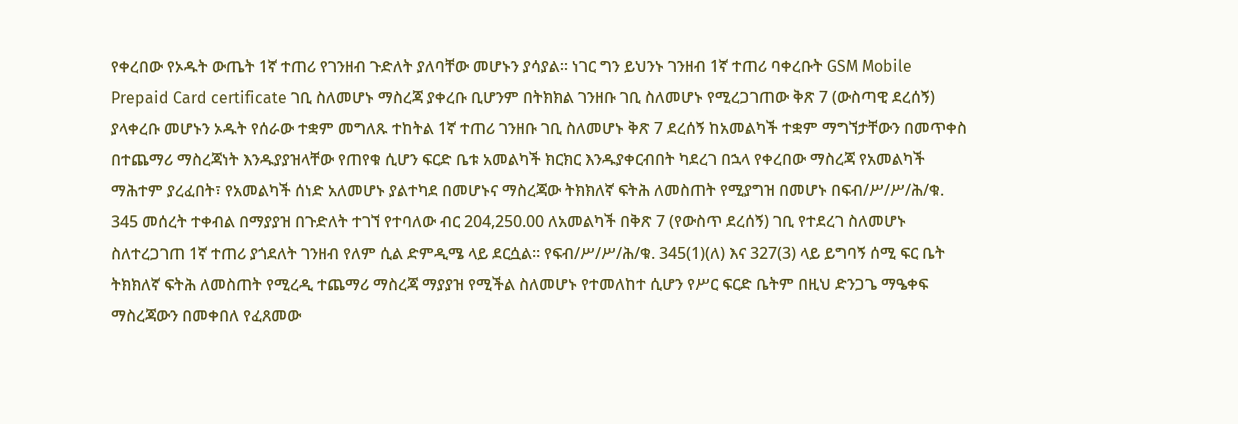የቀረበው የኦዱት ውጤት 1ኛ ተጠሪ የገንዘብ ጉድለት ያለባቸው መሆኑን ያሳያል። ነገር ግን ይህንኑ ገንዘብ 1ኛ ተጠሪ ባቀረቡት GSM Mobile Prepaid Card certificate ገቢ ስለመሆኑ ማስረጃ ያቀረቡ ቢሆንም በትክክል ገንዘቡ ገቢ ስለመሆኑ የሚረጋገጠው ቅጽ 7 (ውስጣዊ ደረሰኝ) ያላቀረቡ መሆኑን ኦዱት የሰራው ተቋም መግለጹ ተከትል 1ኛ ተጠሪ ገንዘቡ ገቢ ስለመሆኑ ቅጽ 7 ደረሰኝ ከአመልካች ተቋም ማግኘታቸውን በመጥቀስ በተጨማሪ ማስረጃነት እንዱያያዝላቸው የጠየቁ ሲሆን ፍርድ ቤቱ አመልካች ክርክር እንዱያቀርብበት ካደረገ በኋላ የቀረበው ማስረጃ የአመልካች ማሕተም ያረፈበት፣ የአመልካች ሰነድ አለመሆኑ ያልተካደ በመሆኑና ማስረጃው ትክክለኛ ፍትሕ ለመስጠት የሚያግዝ በመሆኑ በፍብ/ሥ/ሥ/ሕ/ቁ. 345 መሰረት ተቀብል በማያያዝ በጉድለት ተገኘ የተባለው ብር 204,250.00 ለአመልካች በቅጽ 7 (የውስጥ ደረሰኝ) ገቢ የተደረገ ስለመሆኑ ስለተረጋገጠ 1ኛ ተጠሪ ያጎደለት ገንዘብ የለም ሲል ድምዲሜ ላይ ደርሷል። የፍብ/ሥ/ሥ/ሕ/ቁ. 345(1)(ለ) እና 327(3) ላይ ይግባኝ ሰሚ ፍር ቤት ትክክለኛ ፍትሕ ለመስጠት የሚረዲ ተጨማሪ ማስረጃ ማያያዝ የሚችል ስለመሆኑ የተመለከተ ሲሆን የሥር ፍርድ ቤትም በዚህ ድንጋጌ ማዔቀፍ ማስረጃውን በመቀበለ የፈጸመው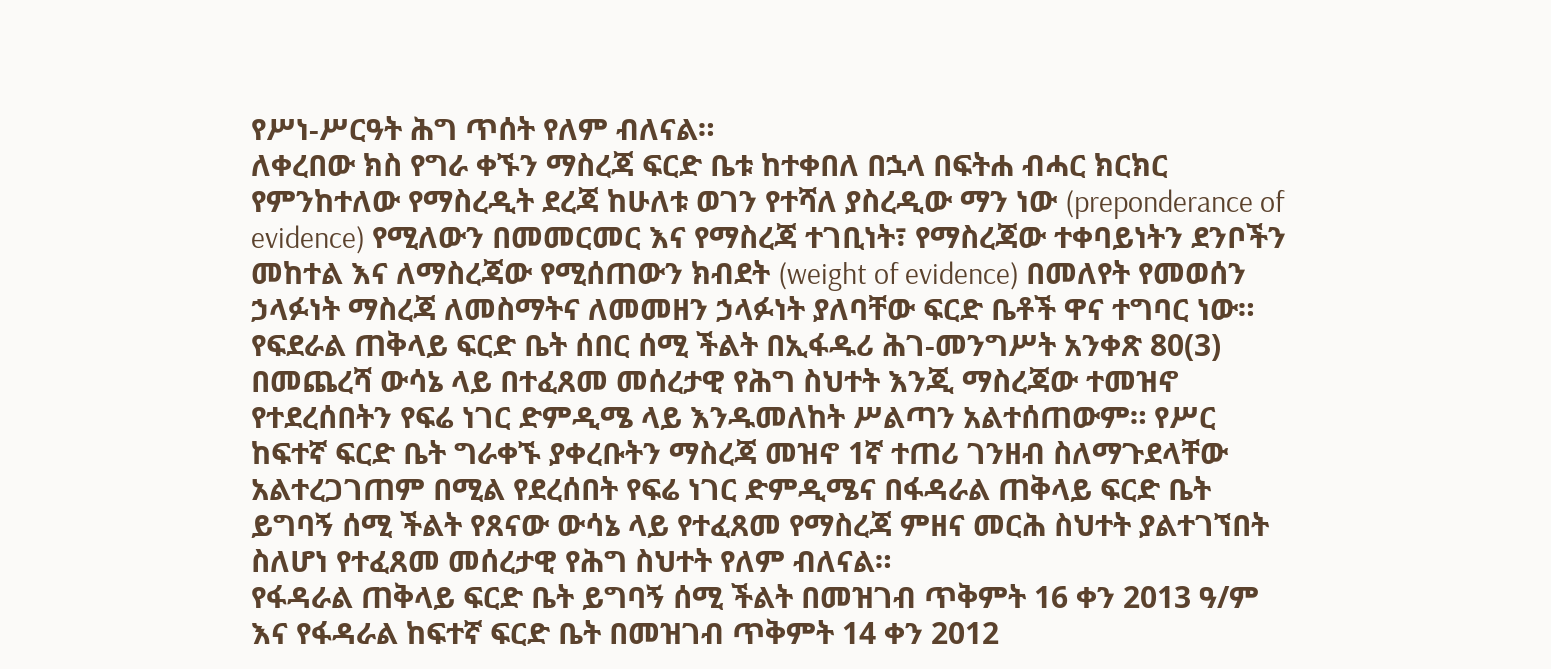የሥነ-ሥርዓት ሕግ ጥሰት የለም ብለናል።
ለቀረበው ክስ የግራ ቀኙን ማስረጃ ፍርድ ቤቱ ከተቀበለ በኋላ በፍትሐ ብሓር ክርክር የምንከተለው የማስረዲት ደረጃ ከሁለቱ ወገን የተሻለ ያስረዲው ማን ነው (preponderance of evidence) የሚለውን በመመርመር እና የማስረጃ ተገቢነት፣ የማስረጃው ተቀባይነትን ደንቦችን መከተል እና ለማስረጃው የሚሰጠውን ክብደት (weight of evidence) በመለየት የመወሰን ኃላፉነት ማስረጃ ለመስማትና ለመመዘን ኃላፉነት ያለባቸው ፍርድ ቤቶች ዋና ተግባር ነው። የፍደራል ጠቅላይ ፍርድ ቤት ሰበር ሰሚ ችልት በኢፋዱሪ ሕገ-መንግሥት አንቀጽ 80(3) በመጨረሻ ውሳኔ ላይ በተፈጸመ መሰረታዊ የሕግ ስህተት እንጂ ማስረጃው ተመዝኖ የተደረሰበትን የፍሬ ነገር ድምዲሜ ላይ እንዱመለከት ሥልጣን አልተሰጠውም። የሥር ከፍተኛ ፍርድ ቤት ግራቀኙ ያቀረቡትን ማስረጃ መዝኖ 1ኛ ተጠሪ ገንዘብ ስለማጉደላቸው አልተረጋገጠም በሚል የደረሰበት የፍሬ ነገር ድምዲሜና በፋዳራል ጠቅላይ ፍርድ ቤት ይግባኝ ሰሚ ችልት የጸናው ውሳኔ ላይ የተፈጸመ የማስረጃ ምዘና መርሕ ስህተት ያልተገኘበት ስለሆነ የተፈጸመ መሰረታዊ የሕግ ስህተት የለም ብለናል።
የፋዳራል ጠቅላይ ፍርድ ቤት ይግባኝ ሰሚ ችልት በመዝገብ ጥቅምት 16 ቀን 2013 ዓ/ም እና የፋዳራል ከፍተኛ ፍርድ ቤት በመዝገብ ጥቅምት 14 ቀን 2012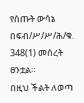የሰጡት ውሳኔ በፍብ/ሥ/ሥ/ሕ/ቁ. 348(1) መሰረት ፀንቷል።
በዚህ ችልት ለወጣ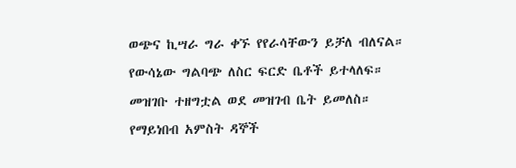ወጭና ኪሣራ ግራ ቀኙ የየራሳቸውን ይቻለ ብለናል።
የውሳኔው ግልባጭ ለስር ፍርድ ቤቶች ይተላለፍ።
መዝገቡ ተዘግቷል ወደ መዝገብ ቤት ይመለስ።
የማይነበብ አምስት ዳኞች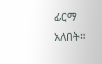ፊርማ አለበት።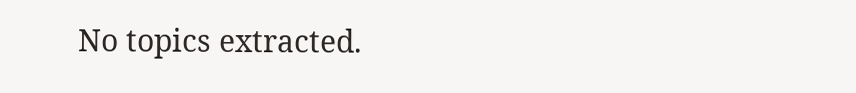No topics extracted.